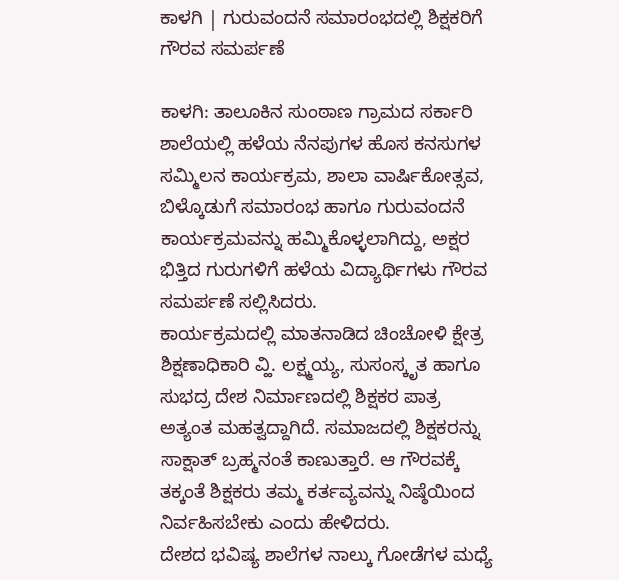ಕಾಳಗಿ | ಗುರುವಂದನೆ ಸಮಾರಂಭದಲ್ಲಿ ಶಿಕ್ಷಕರಿಗೆ ಗೌರವ ಸಮರ್ಪಣೆ

ಕಾಳಗಿ: ತಾಲೂಕಿನ ಸುಂಠಾಣ ಗ್ರಾಮದ ಸರ್ಕಾರಿ ಶಾಲೆಯಲ್ಲಿ ಹಳೆಯ ನೆನಪುಗಳ ಹೊಸ ಕನಸುಗಳ ಸಮ್ಮಿಲನ ಕಾರ್ಯಕ್ರಮ, ಶಾಲಾ ವಾರ್ಷಿಕೋತ್ಸವ, ಬಿಳ್ಕೊಡುಗೆ ಸಮಾರಂಭ ಹಾಗೂ ಗುರುವಂದನೆ ಕಾರ್ಯಕ್ರಮವನ್ನು ಹಮ್ಮಿಕೊಳ್ಳಲಾಗಿದ್ದು, ಅಕ್ಷರ ಭಿತ್ತಿದ ಗುರುಗಳಿಗೆ ಹಳೆಯ ವಿದ್ಯಾರ್ಥಿಗಳು ಗೌರವ ಸಮರ್ಪಣೆ ಸಲ್ಲಿಸಿದರು.
ಕಾರ್ಯಕ್ರಮದಲ್ಲಿ ಮಾತನಾಡಿದ ಚಿಂಚೋಳಿ ಕ್ಷೇತ್ರ ಶಿಕ್ಷಣಾಧಿಕಾರಿ ವ್ಹಿ. ಲಕ್ಷ್ಮಯ್ಯ, ಸುಸಂಸ್ಕೃತ ಹಾಗೂ ಸುಭದ್ರ ದೇಶ ನಿರ್ಮಾಣದಲ್ಲಿ ಶಿಕ್ಷಕರ ಪಾತ್ರ ಅತ್ಯಂತ ಮಹತ್ವದ್ದಾಗಿದೆ. ಸಮಾಜದಲ್ಲಿ ಶಿಕ್ಷಕರನ್ನು ಸಾಕ್ಷಾತ್ ಬ್ರಹ್ಮನಂತೆ ಕಾಣುತ್ತಾರೆ. ಆ ಗೌರವಕ್ಕೆ ತಕ್ಕಂತೆ ಶಿಕ್ಷಕರು ತಮ್ಮ ಕರ್ತವ್ಯವನ್ನು ನಿಷ್ಠೆಯಿಂದ ನಿರ್ವಹಿಸಬೇಕು ಎಂದು ಹೇಳಿದರು.
ದೇಶದ ಭವಿಷ್ಯ ಶಾಲೆಗಳ ನಾಲ್ಕು ಗೋಡೆಗಳ ಮಧ್ಯೆ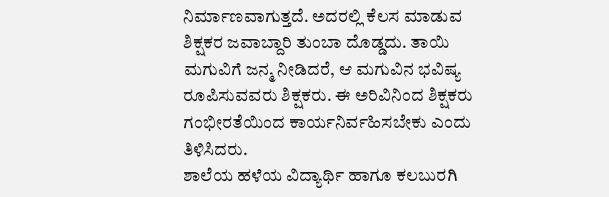ನಿರ್ಮಾಣವಾಗುತ್ತದೆ. ಅದರಲ್ಲಿ ಕೆಲಸ ಮಾಡುವ ಶಿಕ್ಷಕರ ಜವಾಬ್ದಾರಿ ತುಂಬಾ ದೊಡ್ಡದು. ತಾಯಿ ಮಗುವಿಗೆ ಜನ್ಮ ನೀಡಿದರೆ, ಆ ಮಗುವಿನ ಭವಿಷ್ಯ ರೂಪಿಸುವವರು ಶಿಕ್ಷಕರು. ಈ ಅರಿವಿನಿಂದ ಶಿಕ್ಷಕರು ಗಂಭೀರತೆಯಿಂದ ಕಾರ್ಯನಿರ್ವಹಿಸಬೇಕು ಎಂದು ತಿಳಿಸಿದರು.
ಶಾಲೆಯ ಹಳೆಯ ವಿದ್ಯಾರ್ಥಿ ಹಾಗೂ ಕಲಬುರಗಿ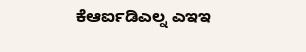ಕೆಆರ್ಐಡಿಎಲ್ನ ಎಇಇ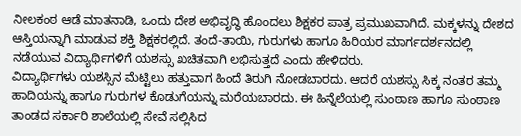ನೀಲಕಂಠ ಆಡೆ ಮಾತನಾಡಿ, ಒಂದು ದೇಶ ಅಭಿವೃದ್ಧಿ ಹೊಂದಲು ಶಿಕ್ಷಕರ ಪಾತ್ರ ಪ್ರಮುಖವಾಗಿದೆ. ಮಕ್ಕಳನ್ನು ದೇಶದ ಆಸ್ತಿಯನ್ನಾಗಿ ಮಾಡುವ ಶಕ್ತಿ ಶಿಕ್ಷಕರಲ್ಲಿದೆ. ತಂದೆ-ತಾಯಿ, ಗುರುಗಳು ಹಾಗೂ ಹಿರಿಯರ ಮಾರ್ಗದರ್ಶನದಲ್ಲಿ ನಡೆಯುವ ವಿದ್ಯಾರ್ಥಿಗಳಿಗೆ ಯಶಸ್ಸು ಖಚಿತವಾಗಿ ಲಭಿಸುತ್ತದೆ ಎಂದು ಹೇಳಿದರು.
ವಿದ್ಯಾರ್ಥಿಗಳು ಯಶಸ್ಸಿನ ಮೆಟ್ಟಿಲು ಹತ್ತುವಾಗ ಹಿಂದೆ ತಿರುಗಿ ನೋಡಬಾರದು. ಆದರೆ ಯಶಸ್ಸು ಸಿಕ್ಕ ನಂತರ ತಮ್ಮ ಹಾದಿಯನ್ನು ಹಾಗೂ ಗುರುಗಳ ಕೊಡುಗೆಯನ್ನು ಮರೆಯಬಾರದು. ಈ ಹಿನ್ನೆಲೆಯಲ್ಲಿ ಸುಂಠಾಣ ಹಾಗೂ ಸುಂಠಾಣ ತಾಂಡದ ಸರ್ಕಾರಿ ಶಾಲೆಯಲ್ಲಿ ಸೇವೆ ಸಲ್ಲಿಸಿದ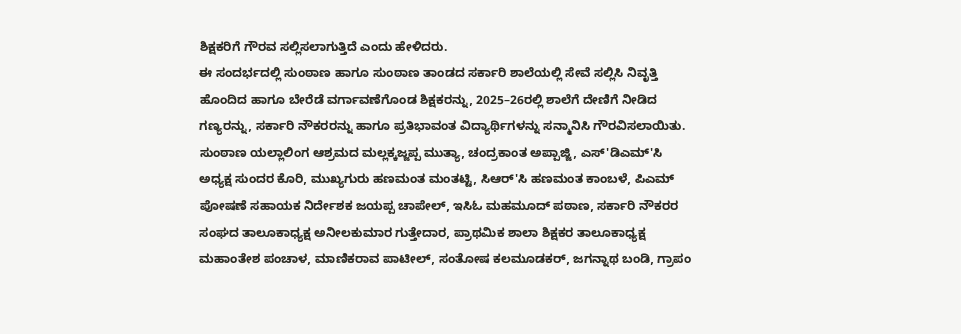ಶಿಕ್ಷಕರಿಗೆ ಗೌರವ ಸಲ್ಲಿಸಲಾಗುತ್ತಿದೆ ಎಂದು ಹೇಳಿದರು.
ಈ ಸಂದರ್ಭದಲ್ಲಿ ಸುಂಠಾಣ ಹಾಗೂ ಸುಂಠಾಣ ತಾಂಡದ ಸರ್ಕಾರಿ ಶಾಲೆಯಲ್ಲಿ ಸೇವೆ ಸಲ್ಲಿಸಿ ನಿವೃತ್ತಿ ಹೊಂದಿದ ಹಾಗೂ ಬೇರೆಡೆ ವರ್ಗಾವಣೆಗೊಂಡ ಶಿಕ್ಷಕರನ್ನು, 2025–26ರಲ್ಲಿ ಶಾಲೆಗೆ ದೇಣಿಗೆ ನೀಡಿದ ಗಣ್ಯರನ್ನು, ಸರ್ಕಾರಿ ನೌಕರರನ್ನು ಹಾಗೂ ಪ್ರತಿಭಾವಂತ ವಿದ್ಯಾರ್ಥಿಗಳನ್ನು ಸನ್ಮಾನಿಸಿ ಗೌರವಿಸಲಾಯಿತು.
ಸುಂಠಾಣ ಯಲ್ಲಾಲಿಂಗ ಆಶ್ರಮದ ಮಲ್ಲಕ್ಕಜ್ಜಪ್ಪ ಮುತ್ಯಾ, ಚಂದ್ರಕಾಂತ ಅಪ್ಪಾಜ್ಜಿ, ಎಸ್'ಡಿಎಮ್'ಸಿ ಅಧ್ಯಕ್ಷ ಸುಂದರ ಕೊರಿ, ಮುಖ್ಯಗುರು ಹಣಮಂತ ಮಂತಟ್ಟಿ, ಸಿಆರ್'ಸಿ ಹಣಮಂತ ಕಾಂಬಳೆ, ಪಿಎಮ್ ಪೋಷಣೆ ಸಹಾಯಕ ನಿರ್ದೇಶಕ ಜಯಪ್ಪ ಚಾಪೇಲ್, ಇಸಿಓ ಮಹಮೂದ್ ಪಠಾಣ, ಸರ್ಕಾರಿ ನೌಕರರ ಸಂಘದ ತಾಲೂಕಾಧ್ಯಕ್ಷ ಅನೀಲಕುಮಾರ ಗುತ್ತೇದಾರ, ಪ್ರಾಥಮಿಕ ಶಾಲಾ ಶಿಕ್ಷಕರ ತಾಲೂಕಾಧ್ಯಕ್ಷ ಮಹಾಂತೇಶ ಪಂಚಾಳ, ಮಾಣಿಕರಾವ ಪಾಟೀಲ್, ಸಂತೋಷ ಕಲಮೂಡಕರ್, ಜಗನ್ನಾಥ ಬಂಡಿ, ಗ್ರಾಪಂ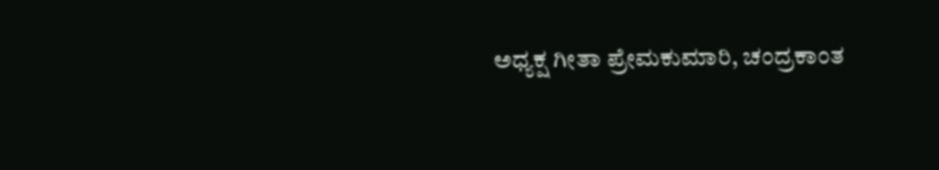ಅಧ್ಯಕ್ಷ ಗೀತಾ ಪ್ರೇಮಕುಮಾರಿ, ಚಂದ್ರಕಾಂತ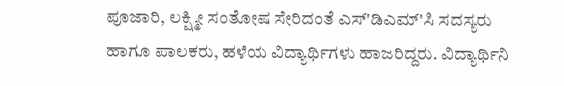ಪೂಜಾರಿ, ಲಕ್ಷ್ಮೀ ಸಂತೋಷ ಸೇರಿದಂತೆ ಎಸ್'ಡಿಎಮ್'ಸಿ ಸದಸ್ಯರು ಹಾಗೂ ಪಾಲಕರು, ಹಳೆಯ ವಿದ್ಯಾರ್ಥಿಗಳು ಹಾಜರಿದ್ದರು. ವಿದ್ಯಾರ್ಥಿನಿ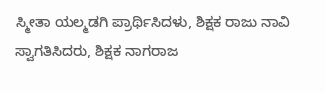ಸ್ಮೀತಾ ಯಲ್ಮಡಗಿ ಪ್ರಾರ್ಥಿಸಿದಳು, ಶಿಕ್ಷಕ ರಾಜು ನಾವಿ ಸ್ವಾಗತಿಸಿದರು, ಶಿಕ್ಷಕ ನಾಗರಾಜ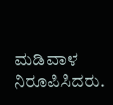ಮಡಿವಾಳ ನಿರೂಪಿಸಿದರು.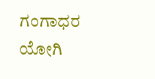ಗಂಗಾಧರ ಯೋಗಿ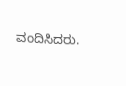ವಂದಿಸಿದರು.